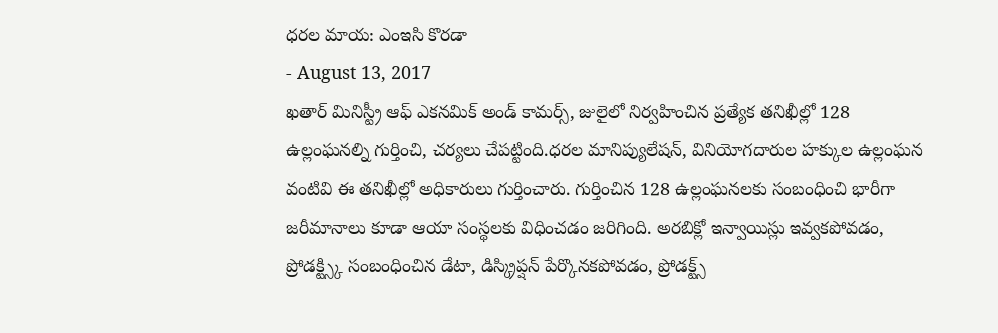ధరల మాయ: ఎంఇసి కొరడా
- August 13, 2017
ఖతార్ మినిస్ట్రీ ఆఫ్ ఎకనమిక్ అండ్ కామర్స్, జులైలో నిర్వహించిన ప్రత్యేక తనిఖీల్లో 128 ఉల్లంఘనల్ని గుర్తించి, చర్యలు చేపట్టింది.ధరల మానిప్యులేషన్, వినియోగదారుల హక్కుల ఉల్లంఘన వంటివి ఈ తనిఖీల్లో అధికారులు గుర్తించారు. గుర్తించిన 128 ఉల్లంఘనలకు సంబంధించి భారీగా జరీమానాలు కూడా ఆయా సంస్థలకు విధించడం జరిగింది. అరబిక్లో ఇన్వాయిస్లు ఇవ్వకపోవడం, ప్రోడక్ట్స్కి సంబంధించిన డేటా, డిస్క్రిప్షన్ పేర్కొనకపోవడం, ప్రోడక్ట్స్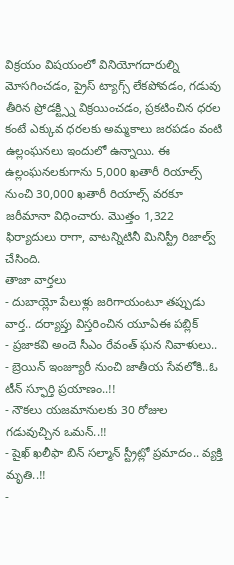విక్రయం విషయంలో వినియోగదారుల్ని మోసగించడం, ప్రైస్ ట్యాగ్స్ లేకపోవడం, గడువు తీరిన ప్రోడక్ట్స్ని విక్రయించడం, ప్రకటించిన ధరల కంటే ఎక్కువ ధరలకు అమ్మకాలు జరపడం వంటి ఉల్లంఘనలు ఇందులో ఉన్నాయి. ఈ ఉల్లంఘనలకుగాను 5,000 ఖతారీ రియాల్స్ నుంచి 30,000 ఖతారీ రియాల్స్ వరకూ జరీమానా విధించారు. మొత్తం 1,322 ఫిర్యాదులు రాగా, వాటన్నిటినీ మినిస్ట్రీ రిజాల్వ్ చేసింది.
తాజా వార్తలు
- దుబాయ్లో పేలుళ్లు జరిగాయంటూ తప్పుడు వార్త.. దర్యాప్తు విస్తరించిన యూఏఈ పబ్లిక్
- ప్రజాకవి అందె సీఎం రేవంత్ ఘన నివాళులు..
- బ్రెయిన్ ఇంజ్యూరీ నుంచి జాతీయ సేవలోకి..ఓ టీన్ స్ఫూర్తి ప్రయాణం..!!
- నౌకలు యజమానులకు 30 రోజుల గడువుచ్చిన ఒమన్..!!
- షైఖ్ ఖలీఫా బిన్ సల్మాన్ స్ట్రీట్లో ప్రమాదం.. వ్యక్తి మృతి..!!
-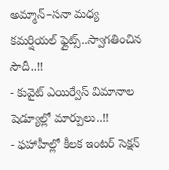అమ్మాన్–సనా మధ్య కమర్షియల్ ఫ్లైట్స్..స్వాగతించిన సౌదీ..!!
- కువైట్ ఎయిర్వేస్ విమానాల షెడ్యూల్లో మార్పులు..!!
- ఫహాహీల్లో కీలక ఇంటర్ సెక్షన్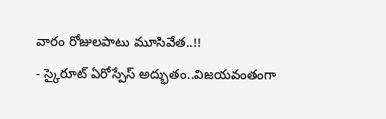వారం రోజులపాటు మూసివేత..!!
- స్కైరూట్ ఏరోస్పేస్ అద్భుతం..విజయవంతంగా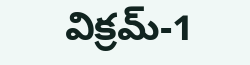విక్రమ్-1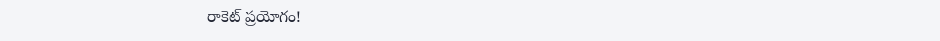రాకెట్ ప్రయోగం!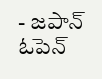- జపాన్ ఓపెన్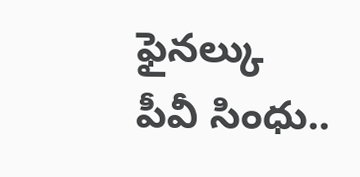ఫైనల్కు పీవీ సింధు..